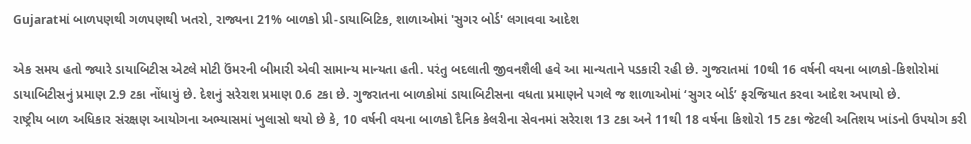Gujaratમાં બાળપણથી ગળપણથી ખતરો, રાજ્યના 21% બાળકો પ્રી-ડાયાબિટિક, શાળાઓમાં 'સુગર બોર્ડ' લગાવવા આદેશ

એક સમય હતો જ્યારે ડાયાબિટીસ એટલે મોટી ઉંમરની બીમારી એવી સામાન્ય માન્યતા હતી. પરંતુ બદલાતી જીવનશૈલી હવે આ માન્યતાને પડકારી રહી છે. ગુજરાતમાં 10થી 16 વર્ષની વયના બાળકો-કિશોરોમાં ડાયાબિટીસનું પ્રમાણ 2.9 ટકા નોંધાયું છે. દેશનું સરેરાશ પ્રમાણ 0.6 ટકા છે. ગુજરાતના બાળકોમાં ડાયાબિટીસના વધતા પ્રમાણને પગલે જ શાળાઓમાં ‘સુગર બોર્ડ’ ફરજિયાત કરવા આદેશ અપાયો છે.
રાષ્ટ્રીય બાળ અધિકાર સંરક્ષણ આયોગના અભ્યાસમાં ખુલાસો થયો છે કે, 10 વર્ષની વયના બાળકો દૈનિક કેલરીના સેવનમાં સરેરાશ 13 ટકા અને 11થી 18 વર્ષના કિશોરો 15 ટકા જેટલી અતિશય ખાંડનો ઉપયોગ કરી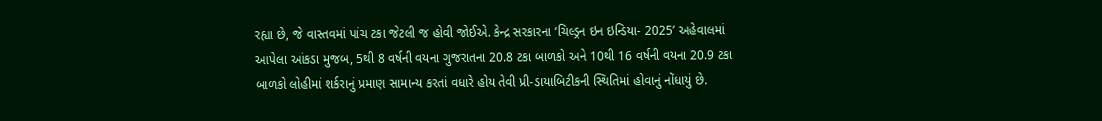રહ્યા છે, જે વાસ્તવમાં પાંચ ટકા જેટલી જ હોવી જોઈએ. કેન્દ્ર સરકારના ‘ચિલ્ડ્રન ઇન ઇન્ડિયા- 2025’ અહેવાલમાં આપેલા આંકડા મુજબ, 5થી 8 વર્ષની વયના ગુજરાતના 20.8 ટકા બાળકો અને 10થી 16 વર્ષની વયના 20.9 ટકા બાળકો લોહીમાં શર્કરાનું પ્રમાણ સામાન્ય કરતાં વધારે હોય તેવી પ્રી-ડાયાબિટીકની સ્થિતિમાં હોવાનું નોંધાયું છે.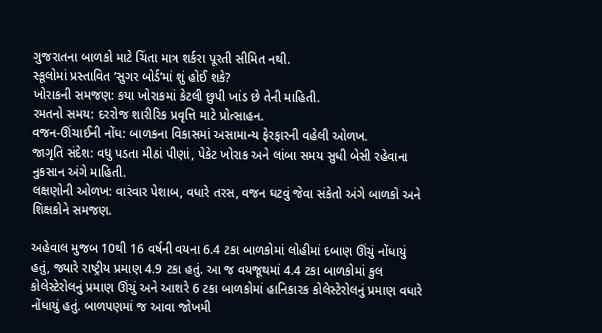ગુજરાતના બાળકો માટે ચિંતા માત્ર શર્કરા પૂરતી સીમિત નથી.
સ્કૂલોમાં પ્રસ્તાવિત ‘સુગર બોર્ડ’માં શું હોઈ શકે?
ખોરાકની સમજણ: કયા ખોરાકમાં કેટલી છુપી ખાંડ છે તેની માહિતી.
રમતનો સમય: દરરોજ શારીરિક પ્રવૃત્તિ માટે પ્રોત્સાહન.
વજન-ઊંચાઈની નોંધ: બાળકના વિકાસમાં અસામાન્ય ફેરફારની વહેલી ઓળખ.
જાગૃતિ સંદેશ: વધુ પડતા મીઠાં પીણાં, પેકેટ ખોરાક અને લાંબા સમય સુધી બેસી રહેવાના નુકસાન અંગે માહિતી.
લક્ષણોની ઓળખ: વારંવાર પેશાબ, વધારે તરસ, વજન ઘટવું જેવા સંકેતો અંગે બાળકો અને શિક્ષકોને સમજણ.

અહેવાલ મુજબ 10થી 16 વર્ષની વયના 6.4 ટકા બાળકોમાં લોહીમાં દબાણ ઊંચું નોંધાયું હતું, જ્યારે રાષ્ટ્રીય પ્રમાણ 4.9 ટકા હતું. આ જ વયજૂથમાં 4.4 ટકા બાળકોમાં કુલ કોલેસ્ટેરોલનું પ્રમાણ ઊંચું અને આશરે 6 ટકા બાળકોમાં હાનિકારક કોલેસ્ટેરોલનું પ્રમાણ વધારે નોંધાયું હતું. બાળપણમાં જ આવા જોખમી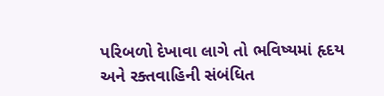પરિબળો દેખાવા લાગે તો ભવિષ્યમાં હૃદય અને રક્તવાહિની સંબંધિત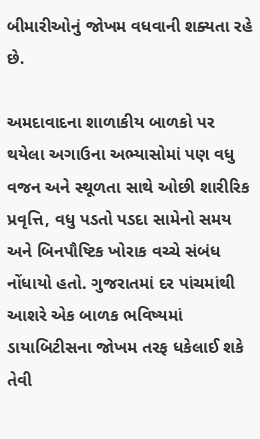બીમારીઓનું જોખમ વધવાની શક્યતા રહે છે.

અમદાવાદના શાળાકીય બાળકો પર થયેલા અગાઉના અભ્યાસોમાં પણ વધુ વજન અને સ્થૂળતા સાથે ઓછી શારીરિક પ્રવૃત્તિ, વધુ પડતો પડદા સામેનો સમય અને બિનપૌષ્ટિક ખોરાક વચ્ચે સંબંધ નોંધાયો હતો. ગુજરાતમાં દર પાંચમાંથી આશરે એક બાળક ભવિષ્યમાં ડાયાબિટીસના જોખમ તરફ ધકેલાઈ શકે તેવી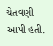ચેતવણી આપી હતી.